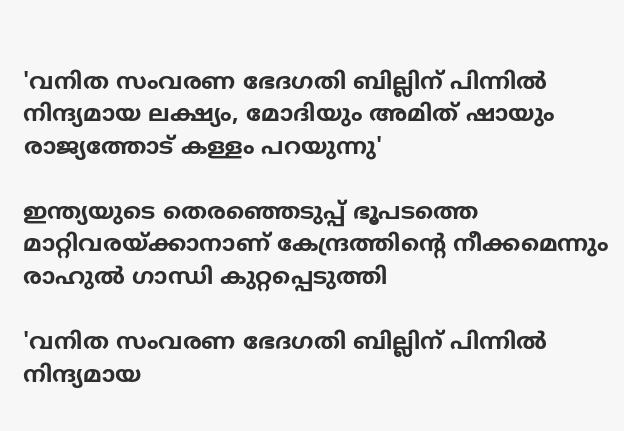'വനിത സംവരണ ഭേദഗതി ബില്ലിന് പിന്നിൽ നിന്ദ്യമായ ലക്ഷ്യം, മോദിയും അമിത് ഷായും രാജ്യത്തോട് കള്ളം പറയുന്നു'

ഇന്ത്യയുടെ തെരഞ്ഞെടുപ്പ് ഭൂപടത്തെ മാറ്റിവരയ്ക്കാനാണ് കേന്ദ്രത്തിന്റെ നീക്കമെന്നും രാഹുല്‍ ഗാന്ധി കുറ്റപ്പെടുത്തി

'വനിത സംവരണ ഭേദഗതി ബില്ലിന് പിന്നിൽ നിന്ദ്യമായ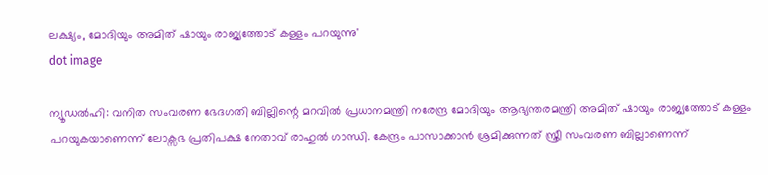ലക്ഷ്യം, മോദിയും അമിത് ഷായും രാജ്യത്തോട് കള്ളം പറയുന്നു'
dot image

ന്യൂഡല്‍ഹി: വനിത സംവരണ ഭേദഗതി ബില്ലിന്റെ മറവില്‍ പ്രധാനമന്ത്രി നരേന്ദ്ര മോദിയും ആഭ്യന്തരമന്ത്രി അമിത് ഷായും രാജ്യത്തോട് കള്ളം പറയുകയാണെന്ന് ലോക്സഭ പ്രതിപക്ഷ നേതാവ് രാഹുല്‍ ഗാന്ധി. കേന്ദ്രം പാസാക്കാന്‍ ശ്രമിക്കുന്നത് സ്ത്രീ സംവരണ ബില്ലാണെന്ന്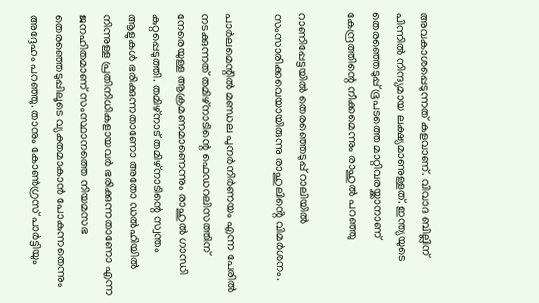അവകാശപ്പെടുന്നത് കളവാണ്. വിവാദ ബില്ലിന് പിന്നില്‍ നിന്ദ്യമായ ലക്ഷ്യമാണുള്ളത്. ഇന്ത്യയുടെ തെരഞ്ഞെടുപ്പ് ഭൂപടത്തെ മാറ്റിവരയ്ക്കാനാണ് കേന്ദ്രത്തിന്റെ നീക്കമെന്നും രാഹുല്‍ പറഞ്ഞു

റാണിപ്പേട്ടയിൽ തെരഞ്ഞെടുപ്പ് റാലിയില്‍ സംസാരിക്കവെയായിരുന്നു രാഹുലിൻ്റെ വിമർശനം.

പാര്‍ലമെന്റില്‍ മണ്ഡല പുനര്‍നിര്‍ണയം എന്ന പേരിൽ നടക്കുന്നത് തമിഴ്‌നാടിന്റെ ഫെഡറലിസത്തിന് നേരെയുള്ള ആക്രമണമാണെന്നും രാഹുല്‍ ഗാന്ധി കുറ്റപ്പെടുത്തി. തമിഴ്‌നാട് തമിഴ്‌നാടിന്റെ സ്വന്തം ആളുകള്‍ ഭരിക്കുന്നതാണോ അതോ ഡല്‍ഹിയില്‍ നിന്നുള്ള പ്രതിനിധികളായവര്‍ ഭരിക്കുന്നതാണോ എന്ന ജനഹിതമാണ് സംസ്ഥാനത്തെ നിയമസഭ തെരഞ്ഞെടുപ്പിലൂടെ വ്യക്തമാകാൻ പോകുന്നതെന്നും അദ്ദേഹം പറഞ്ഞു. താനും കോണ്‍ഗ്രസ് പാര്‍ട്ടിയും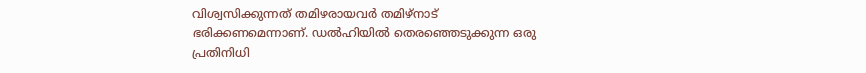വിശ്വസിക്കുന്നത് തമിഴരായവർ തമിഴ്‌നാട് ഭരിക്കണമെന്നാണ്. ഡല്‍ഹിയില്‍ തെരഞ്ഞെടുക്കുന്ന ഒരു പ്രതിനിധി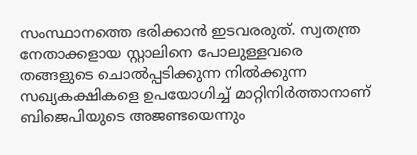സംസ്ഥാനത്തെ ഭരിക്കാന്‍ ഇടവരരുത്. സ്വതന്ത്ര നേതാക്കളായ സ്റ്റാലിനെ പോലുള്ളവരെ തങ്ങളുടെ ചൊല്‍പ്പടിക്കുന്ന നില്‍ക്കുന്ന സഖ്യകക്ഷികളെ ഉപയോഗിച്ച് മാറ്റിനിര്‍ത്താനാണ് ബിജെപിയുടെ അജണ്ടയെന്നും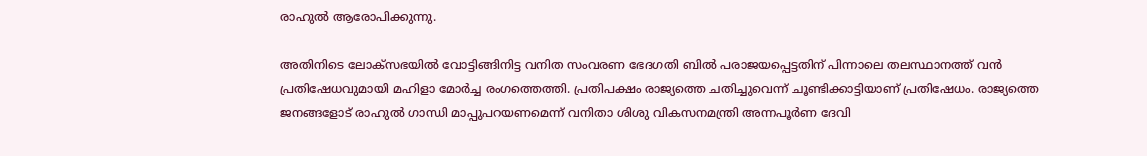രാഹുൽ ആരോപിക്കുന്നു.

അതിനിടെ ലോക്‌സഭയില്‍ വോട്ടിങ്ങിനിട്ട വനിത സംവരണ ഭേദഗതി ബില്‍ പരാജയപ്പെട്ടതിന് പിന്നാലെ തലസ്ഥാനത്ത് വന്‍ പ്രതിഷേധവുമായി മഹിളാ മോര്‍ച്ച രംഗത്തെത്തി. പ്രതിപക്ഷം രാജ്യത്തെ ചതിച്ചുവെന്ന് ചൂണ്ടിക്കാട്ടിയാണ് പ്രതിഷേധം. രാജ്യത്തെ ജനങ്ങളോട് രാഹുല്‍ ഗാന്ധി മാപ്പുപറയണമെന്ന് വനിതാ ശിശു വികസനമന്ത്രി അന്നപൂര്‍ണ ദേവി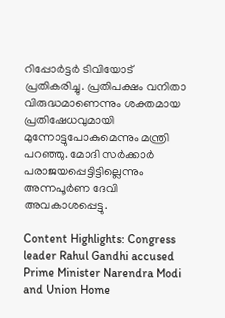റിപ്പോര്‍ട്ടര്‍ ടിവിയോട് പ്രതികരിച്ചു. പ്രതിപക്ഷം വനിതാ വിരുദ്ധമാണെന്നും ശക്തമായ പ്രതിഷേധവുമായി മുന്നോട്ടുപോകുമെന്നും മന്ത്രി പറഞ്ഞു. മോദി സര്‍ക്കാര്‍ പരാജയപ്പെട്ടിട്ടില്ലെന്നും അന്നപൂര്‍ണ ദേവി അവകാശപ്പെട്ടു.

Content Highlights: Congress leader Rahul Gandhi accused Prime Minister Narendra Modi and Union Home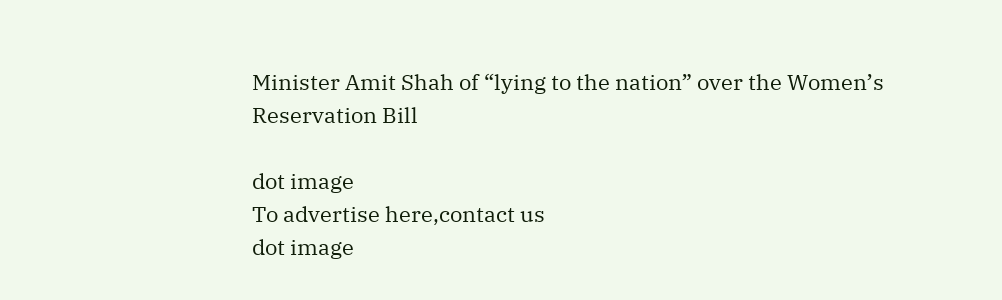Minister Amit Shah of “lying to the nation” over the Women’s Reservation Bill

dot image
To advertise here,contact us
dot image